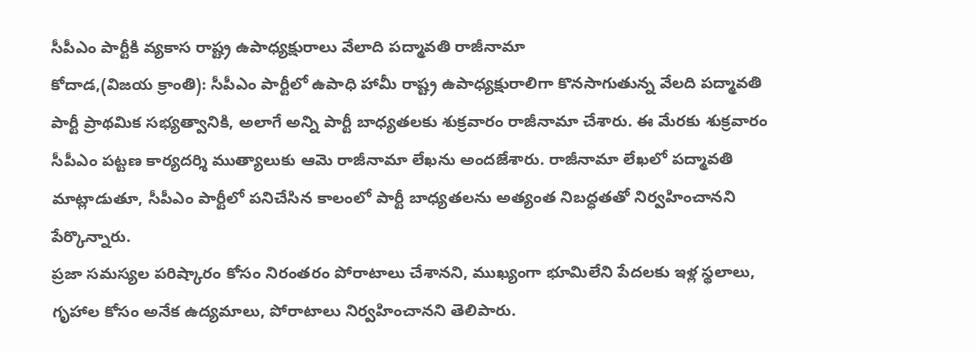సీపీఎం పార్టీకి వ్యకాస రాష్ట్ర ఉపాధ్యక్షురాలు వేలాది పద్మావతి రాజీనామా
కోదాడ,(విజయ క్రాంతి): సీపీఎం పార్టీలో ఉపాధి హామీ రాష్ట్ర ఉపాధ్యక్షురాలిగా కొనసాగుతున్న వేలది పద్మావతి పార్టీ ప్రాథమిక సభ్యత్వానికి, అలాగే అన్ని పార్టీ బాధ్యతలకు శుక్రవారం రాజీనామా చేశారు. ఈ మేరకు శుక్రవారం సీపీఎం పట్టణ కార్యదర్శి ముత్యాలుకు ఆమె రాజీనామా లేఖను అందజేశారు. రాజీనామా లేఖలో పద్మావతి మాట్లాడుతూ, సీపీఎం పార్టీలో పనిచేసిన కాలంలో పార్టీ బాధ్యతలను అత్యంత నిబద్ధతతో నిర్వహించానని పేర్కొన్నారు.
ప్రజా సమస్యల పరిష్కారం కోసం నిరంతరం పోరాటాలు చేశానని, ముఖ్యంగా భూమిలేని పేదలకు ఇళ్ల స్థలాలు, గృహాల కోసం అనేక ఉద్యమాలు, పోరాటాలు నిర్వహించానని తెలిపారు.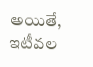అయితే, ఇటీవల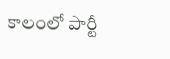కాలంలో పార్టీ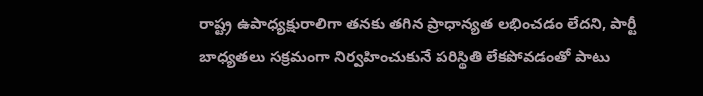రాష్ట్ర ఉపాధ్యక్షురాలిగా తనకు తగిన ప్రాధాన్యత లభించడం లేదని, పార్టీ బాధ్యతలు సక్రమంగా నిర్వహించుకునే పరిస్థితి లేకపోవడంతో పాటు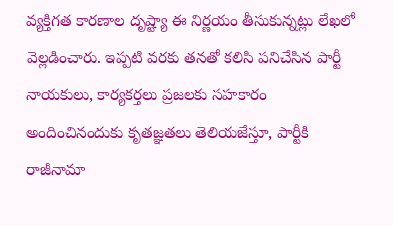వ్యక్తిగత కారణాల దృష్ట్యా ఈ నిర్ణయం తీసుకున్నట్లు లేఖలో వెల్లడించారు. ఇప్పటి వరకు తనతో కలిసి పనిచేసిన పార్టీ నాయకులు, కార్యకర్తలు ప్రజలకు సహకారం అందించినందుకు కృతజ్ఞతలు తెలియజేస్తూ, పార్టీకి రాజీనామా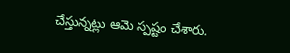చేస్తున్నట్లు ఆమె స్పష్టం చేశారు.